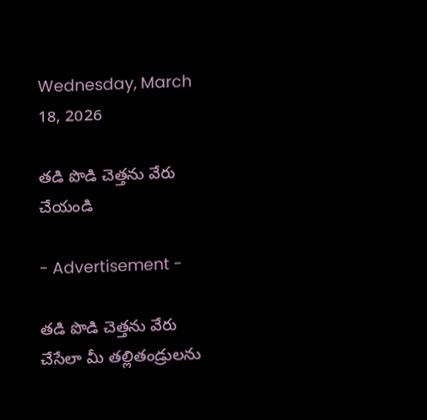Wednesday, March 18, 2026

తడి పొడి చెత్తను వేరు చేయండి

- Advertisement -

తడి పొడి చెత్తను వేరు చేసేలా మీ తల్లితండ్రులను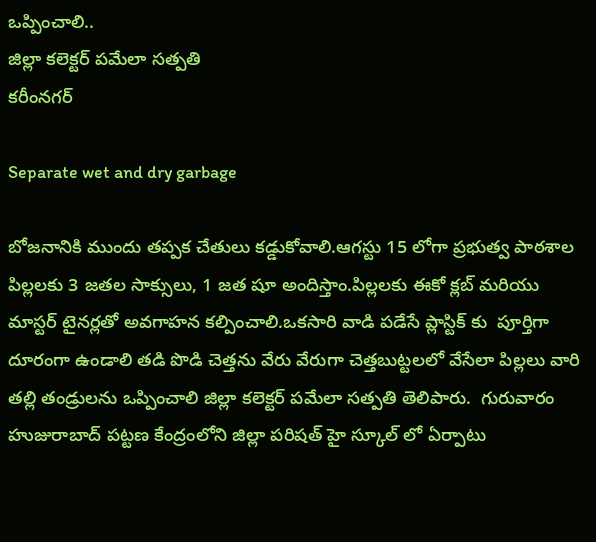ఒప్పించాలి..
జిల్లా కలెక్టర్ పమేలా సత్పతి
కరీంనగర్

Separate wet and dry garbage

బోజనానికి ముందు తప్పక చేతులు కడ్డుకోవాలి.ఆగస్టు 15 లోగా ప్రభుత్వ పాఠశాల పిల్లలకు 3 జతల సాక్సులు, 1 జత షూ అందిస్తాం.పిల్లలకు ఈకో క్లబ్ మరియు మాస్టర్ టైనర్లతో అవగాహన కల్పించాలి.ఒకసారి వాడి పడేసే ప్లాస్టిక్ కు  పూర్తిగా దూరంగా ఉండాలి తడి పొడి చెత్తను వేరు వేరుగా చెత్తబుట్టలలో వేసేలా పిల్లలు వారి తల్లి తండ్రులను ఒప్పించాలి జిల్లా కలెక్టర్ పమేలా సత్పతి తెలిపారు.  గురువారం హుజురాబాద్ పట్టణ కేంద్రంలోని జిల్లా పరిషత్ హై స్కూల్ లో ఏర్పాటు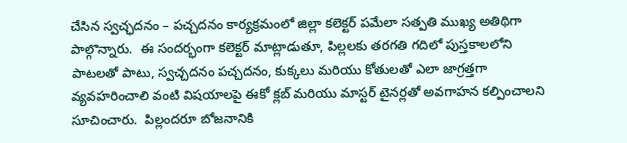చేసిన స్వచ్ఛదనం – పచ్చదనం కార్యక్రమంలో జిల్లా కలెక్టర్ పమేలా సత్పతి ముఖ్య అతిథిగా పాల్గొన్నారు.  ఈ సందర్భంగా కలెక్టర్ మాట్లాడుతూ, పిల్లలకు తరగతి గదిలో పుస్తకాలలోని పాటలతో పాటు, స్వచ్చదనం పచ్చదనం, కుక్కలు మరియు కోతులతో ఎలా జాగ్రత్తగా వ్యవహరించాలి వంటి విషయాలపై ఈకో క్లబ్ మరియు మాస్టర్ టైనర్లతో అవగాహన కల్పించాలని సూచించారు.  పిల్లందరూ బోజనానికి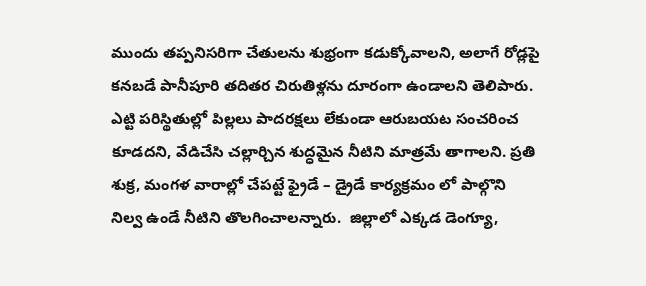ముందు తప్పనిసరిగా చేతులను శుభ్రంగా కడుక్కోవాలని, అలాగే రోడ్లపై కనబడే పానీపూరి తదితర చిరుతిళ్లను దూరంగా ఉండాలని తెలిపారు.  ఎట్టి పరిస్థితుల్లో పిల్లలు పాదరక్షలు లేకుండా ఆరుబయట సంచరించ కూడదని, వేడిచేసి చల్లార్చిన శుద్ధమైన నీటిని మాత్రమే తాగాలని. ప్రతి శుక్ర, మంగళ వారాల్లో చేపట్టే ఫ్రైడే – డ్రైడే కార్యక్రమం లో పాల్గొని నిల్వ ఉండే నీటిని తొలగించాలన్నారు.  జిల్లాలో ఎక్కడ డెంగ్యూ,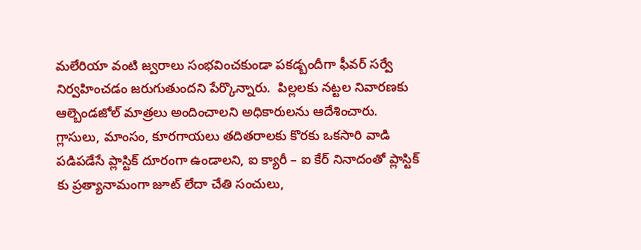మలేరియా వంటి జ్వరాలు సంభవించకుండా పకడ్బందీగా ఫీవర్ సర్వే నిర్వహించడం జరుగుతుందని పేర్కొన్నారు.  పిల్లలకు నట్టల నివారణకు ఆల్బెండజోల్ మాత్రలు అందించాలని అధికారులను ఆదేశించారు.  గ్లాసులు, మాంసం, కూరగాయలు తదితరాలకు కొరకు ఒకసారి వాడి పడిపడేసే ప్లాస్టిక్ దూరంగా ఉండాలని, ఐ క్యారీ – ఐ కేర్ నినాదంతో ప్లాస్టిక్ కు ప్రత్యానామంగా జూట్ లేదా చేతి సంచులు,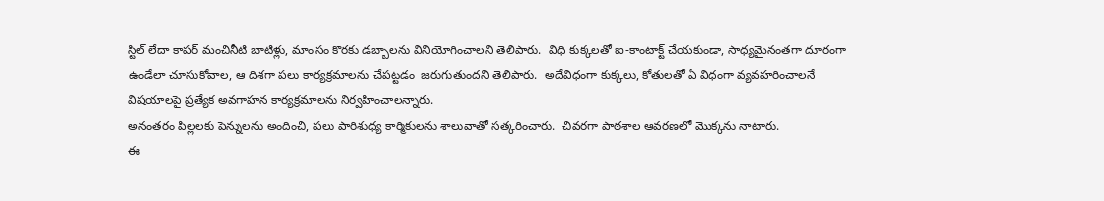స్టిల్ లేదా కాపర్ మంచినీటి బాటిళ్లు, మాంసం కొరకు డబ్బాలను వినియోగించాలని తెలిపారు.  విధి కుక్కలతో ఐ-కాంటాక్ట్ చేయకుండా, సాధ్యమైనంతగా దూరంగా ఉండేలా చూసుకోవాల, ఆ దిశగా పలు కార్యక్రమాలను చేపట్టడం  జరుగుతుందని తెలిపారు.  అదేవిధంగా కుక్కలు, కోతులతో ఏ విధంగా వ్యవహరించాలనే విషయాలపై ప్రత్యేక అవగాహన కార్యక్రమాలను నిర్వహించాలన్నారు.
అనంతరం పిల్లలకు పెన్నులను అందించి, పలు పారిశుధ్య కార్మికులను శాలువాతో సత్కరించారు.  చివరగా పాఠశాల ఆవరణలో మొక్కను నాటారు.
ఈ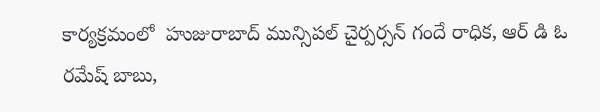కార్యక్రమంలో  హుజురాబాద్ మున్సిపల్ చైర్పర్సన్ గందే రాధిక, ఆర్ డి ఓ రమేష్ బాబు,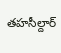తహసీల్దార్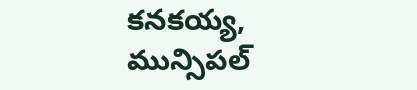కనకయ్య, మున్సిపల్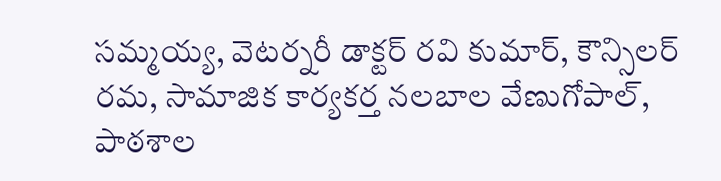సమ్మయ్య, వెటర్నరీ డాక్టర్ రవి కుమార్, కౌన్సిలర్ రమ, సామాజిక కార్యకర్త నలబాల వేణుగోపాల్, పాఠశాల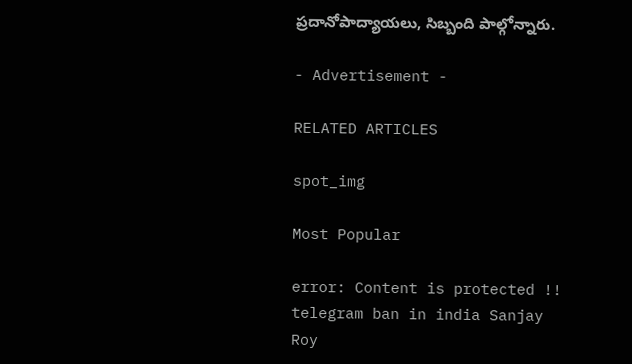ప్రదానోపాద్యాయలు, సిబ్బంది పాల్గోన్నారు.

- Advertisement -

RELATED ARTICLES

spot_img

Most Popular

error: Content is protected !!
telegram ban in india Sanjay Roy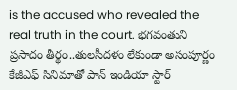is the accused who revealed the real truth in the court. భగవంతుని ప్రసాదం తీర్థం..తులసీదళం లేకుండా అసంపూర్ణం కేజీఎఫ్ సినిమాతో పాన్ ఇండియా స్టార్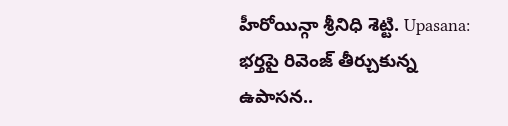హీరోయిన్గా శ్రీనిధి శెట్టి. Upasana: భర్తపై రివెంజ్ తీర్చుకున్న ఉపాసన..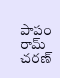పాపం రామ్ చరణ్